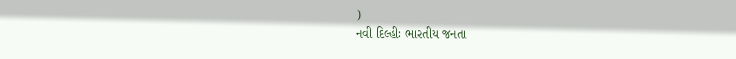)
નવી દિલ્હીઃ ભારતીય જનતા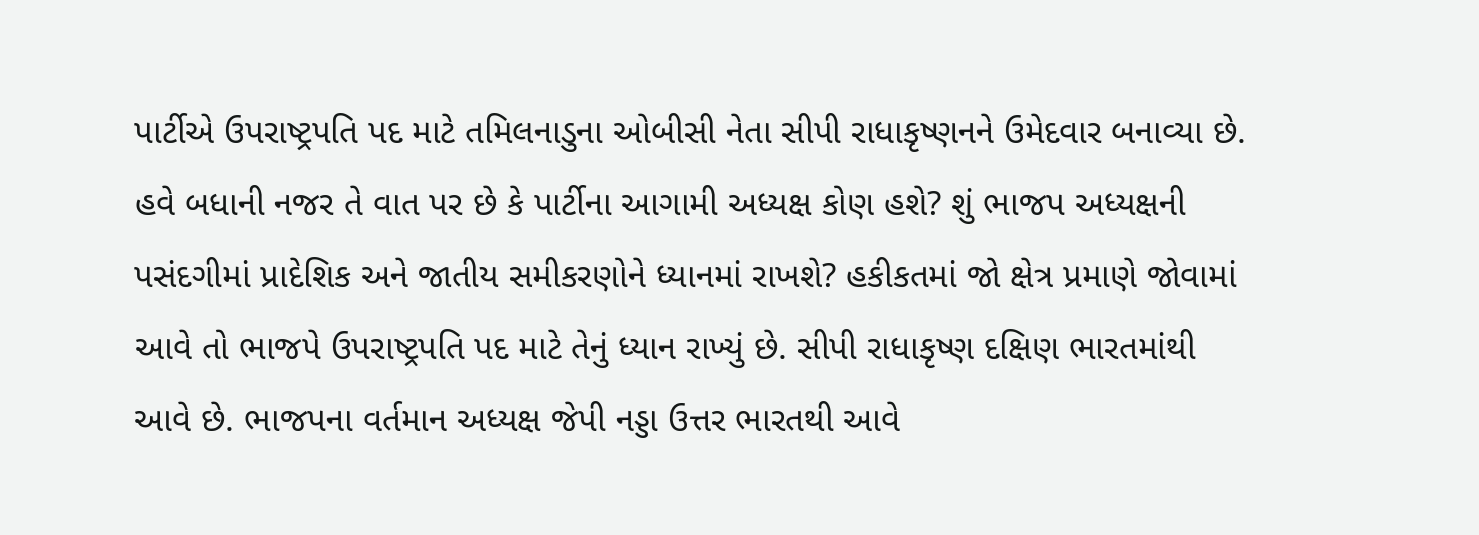પાર્ટીએ ઉપરાષ્ટ્રપતિ પદ માટે તમિલનાડુના ઓબીસી નેતા સીપી રાધાકૃષ્ણનને ઉમેદવાર બનાવ્યા છે. હવે બધાની નજર તે વાત પર છે કે પાર્ટીના આગામી અધ્યક્ષ કોણ હશે? શું ભાજપ અધ્યક્ષની પસંદગીમાં પ્રાદેશિક અને જાતીય સમીકરણોને ધ્યાનમાં રાખશે? હકીકતમાં જો ક્ષેત્ર પ્રમાણે જોવામાં આવે તો ભાજપે ઉપરાષ્ટ્રપતિ પદ માટે તેનું ધ્યાન રાખ્યું છે. સીપી રાધાકૃષ્ણ દક્ષિણ ભારતમાંથી આવે છે. ભાજપના વર્તમાન અધ્યક્ષ જેપી નડ્ડા ઉત્તર ભારતથી આવે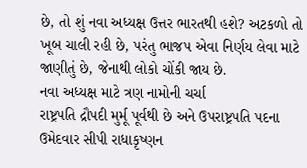છે, તો શું નવા અધ્યક્ષ ઉત્તર ભારતથી હશે? અટકળો તો ખૂબ ચાલી રહી છે, પરંતુ ભાજપ એવા નિર્ણય લેવા માટે જાણીતું છે, જેનાથી લોકો ચોંકી જાય છે.
નવા અધ્યક્ષ માટે ત્રણ નામોની ચર્ચા
રાષ્ટ્રપતિ દ્રૌપદી મુર્મૂ પૂર્વથી છે અને ઉપરાષ્ટ્રપતિ પદના ઉમેદવાર સીપી રાધાકૃષ્ણન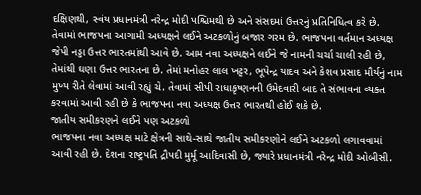દક્ષિણથી, સ્વંય પ્રધાનમંત્રી નરેન્દ્ર મોદી પશ્ચિમથી છે અને સંસદમાં ઉત્તરનું પ્રતિનિધિત્વ કરે છે. તેવામાં ભાજપના આગામી અધ્યક્ષને લઈને અટકળોનું બજાર ગરમ છે. ભાજપના વર્તમાન અધ્યક્ષ જેપી નડ્ડા ઉત્તર ભારતમાંથી આવે છે. આમ નવા અધ્યક્ષને લઈને જે નામની ચર્ચા ચાલી રહી છે, તેમાંથી ઘણા ઉત્તર ભારતના છે. તેમાં મનોહર લાલ ખટ્ટર, ભૂપેન્દ્ર યાદવ અને કેશવ પ્રસાદ મૌર્યનું નામ મુખ્ય રીતે લેવામાં આવી રહ્યું ચે. તેવામાં સીપી રાધાકૃષ્ણનની ઉમેદવારી બાદ તે સંભાવના વ્યક્ત કરવામાં આવી રહી છે કે ભાજપના નવા અધ્યક્ષ ઉત્તર ભારતથી હોઈ શકે છે.
જાતીય સમીકરણને લઈને પણ અટકળો
ભાજપના નવા અધ્યક્ષ માટે ક્ષેત્રની સાથે-સાથે જાતીય સમીકરણોને લઈને અટકળો લગાવવામાં આવી રહી છે. દેશના રાષ્ટ્રપતિ દ્રૌપદી મુર્મૂ આદિવાસી છે, જ્યારે પ્રધાનમંત્રી નરેન્દ્ર મોદી ઓબીસી.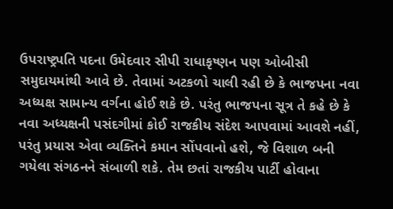ઉપરાષ્ટ્રપતિ પદના ઉમેદવાર સીપી રાધાકૃષ્ણન પણ ઓબીસી સમુદાયમાંથી આવે છે. તેવામાં અટકળો ચાલી રહી છે કે ભાજપના નવા અધ્યક્ષ સામાન્ય વર્ગના હોઈ શકે છે. પરંતુ ભાજપના સૂત્ર તે કહે છે કે નવા અધ્યક્ષની પસંદગીમાં કોઈ રાજકીય સંદેશ આપવામાં આવશે નહીં, પરંતુ પ્રયાસ એવા વ્યક્તિને કમાન સોંપવાનો હશે, જે વિશાળ બની ગયેલા સંગઠનને સંબાળી શકે. તેમ છતાં રાજકીય પાર્ટી હોવાના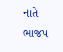નાતે ભાજપ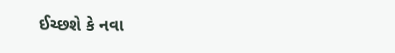ઈચ્છશે કે નવા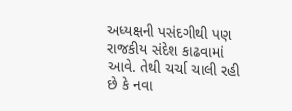અધ્યક્ષની પસંદગીથી પણ રાજકીય સંદેશ કાઢવામાં આવે. તેથી ચર્ચા ચાલી રહી છે કે નવા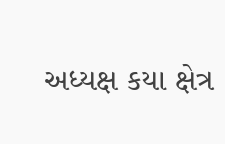અધ્યક્ષ કયા ક્ષેત્ર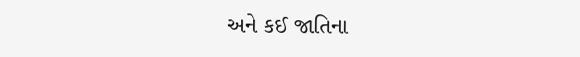અને કઈ જાતિના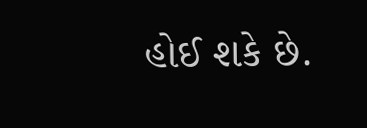હોઈ શકે છે.